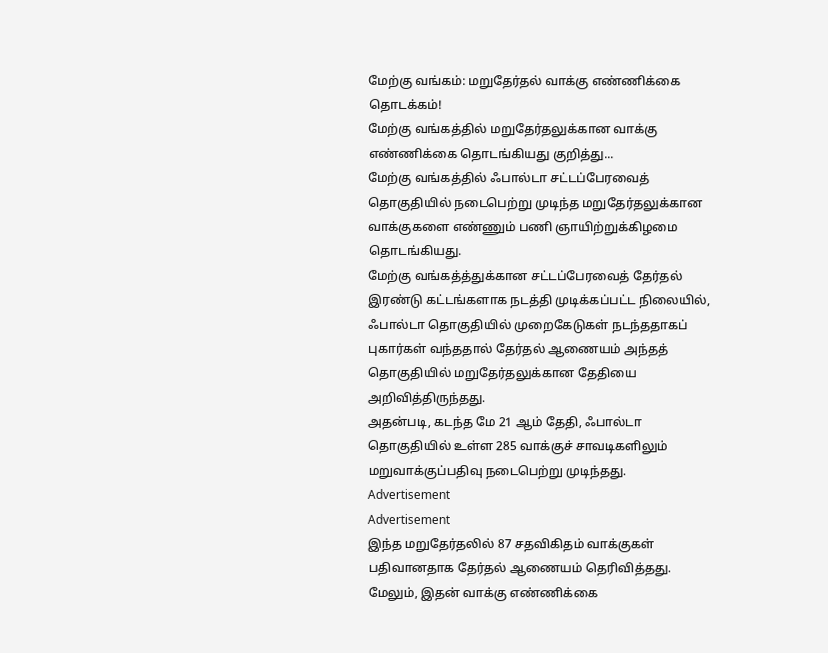மேற்கு வங்கம்: மறுதேர்தல் வாக்கு எண்ணிக்கை தொடக்கம்!
மேற்கு வங்கத்தில் மறுதேர்தலுக்கான வாக்கு எண்ணிக்கை தொடங்கியது குறித்து...
மேற்கு வங்கத்தில் ஃபால்டா சட்டப்பேரவைத் தொகுதியில் நடைபெற்று முடிந்த மறுதேர்தலுக்கான வாக்குகளை எண்ணும் பணி ஞாயிற்றுக்கிழமை தொடங்கியது.
மேற்கு வங்கத்த்துக்கான சட்டப்பேரவைத் தேர்தல் இரண்டு கட்டங்களாக நடத்தி முடிக்கப்பட்ட நிலையில், ஃபால்டா தொகுதியில் முறைகேடுகள் நடந்ததாகப் புகார்கள் வந்ததால் தேர்தல் ஆணையம் அந்தத் தொகுதியில் மறுதேர்தலுக்கான தேதியை அறிவித்திருந்தது.
அதன்படி, கடந்த மே 21 ஆம் தேதி, ஃபால்டா தொகுதியில் உள்ள 285 வாக்குச் சாவடிகளிலும் மறுவாக்குப்பதிவு நடைபெற்று முடிந்தது.
Advertisement
Advertisement
இந்த மறுதேர்தலில் 87 சதவிகிதம் வாக்குகள் பதிவானதாக தேர்தல் ஆணையம் தெரிவித்தது. மேலும், இதன் வாக்கு எண்ணிக்கை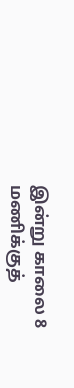இன்று காலை 8 மணிக்குத்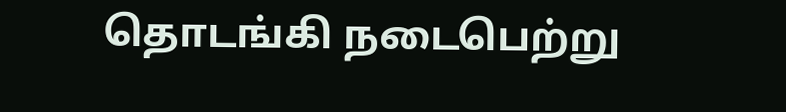தொடங்கி நடைபெற்று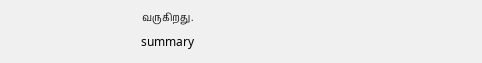வருகிறது.
summary